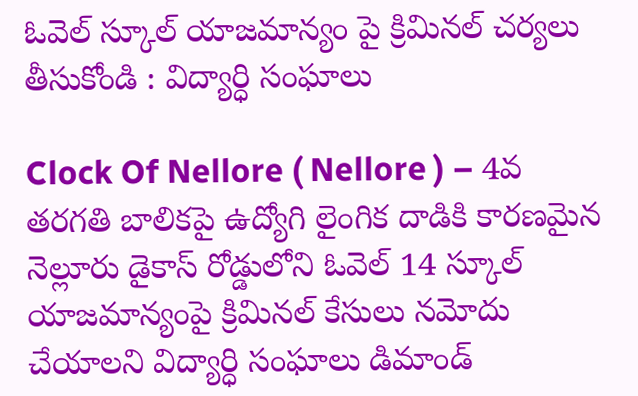ఓవెల్ స్కూల్ యాజమాన్యం పై క్రిమినల్ చర్యలు తీసుకోండి : విద్యార్ధి సంఘాలు

Clock Of Nellore ( Nellore ) – 4వ తరగతి బాలికపై ఉద్యోగి లైంగిక దాడికి కారణమైన నెల్లూరు డైకాస్ రోడ్డులోని ఓవెల్ 14 స్కూల్ యాజమాన్యంపై క్రిమినల్ కేసులు నమోదు చేయాలని విద్యార్ధి సంఘాలు డిమాండ్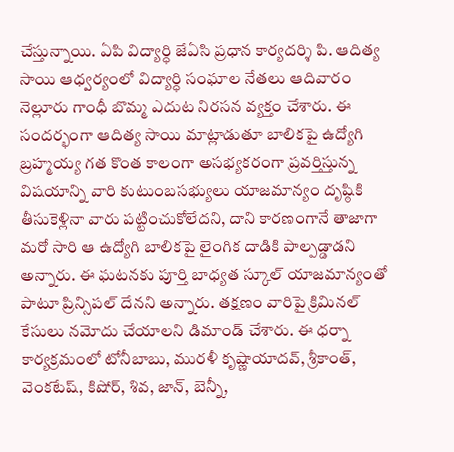చేస్తున్నాయి. ఏపి విద్యార్ధి జేఏసి ప్రధాన కార్యదర్శి పి. ఆదిత్య సాయి ఆధ్వర్యంలో విద్యార్ధి సంఘాల నేతలు ఆదివారం నెల్లూరు గాంధీ బొమ్మ ఎదుట నిరసన వ్యక్తం చేశారు. ఈ సందర్భంగా ఆదిత్య సాయి మాట్లాడుతూ బాలికపై ఉద్యోగి బ్రహ్మయ్య గత కొంత కాలంగా అసభ్యకరంగా ప్రవర్తిస్తున్న విషయాన్ని వారి కుటుంబసభ్యులు యాజమాన్యం దృష్ఠికి తీసుకెళ్లినా వారు పట్టించుకోలేదని, దాని కారణంగానే తాజాగా మరో సారి ఆ ఉద్యోగి బాలికపై లైంగిక దాడికి పాల్పడ్డాడని అన్నారు. ఈ ఘటనకు పూర్తి బాధ్యత స్కూల్ యాజమాన్యంతో పాటూ ప్రిన్సిపల్ దేనని అన్నారు. తక్షణం వారిపై క్రిమినల్ కేసులు నమోదు చేయాలని డిమాండ్ చేశారు. ఈ ధర్నా కార్యక్రమంలో టోనీబాబు, మురళీ కృష్ణాయాదవ్, శ్రీకాంత్, వెంకటేష్, కిషోర్, శివ, జాన్, బెన్నీ,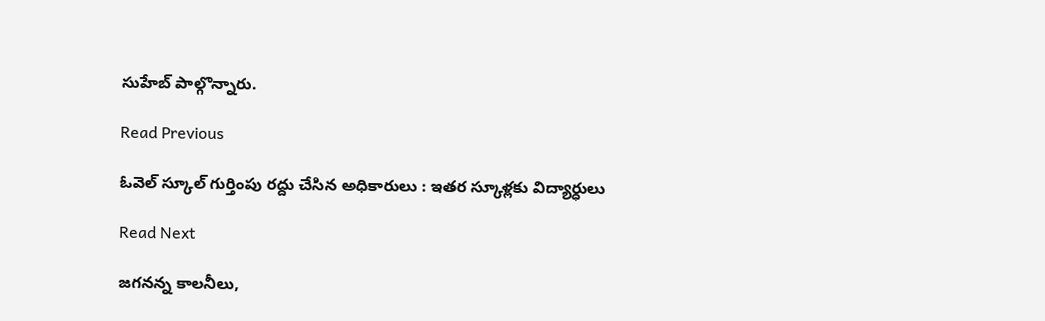సుహేబ్ పాల్గొన్నారు.

Read Previous

ఓవెల్ స్కూల్ గుర్తింపు రద్దు చేసిన అధికారులు : ఇతర స్కూళ్లకు విద్యార్ధులు

Read Next

జగనన్న కాలనీలు,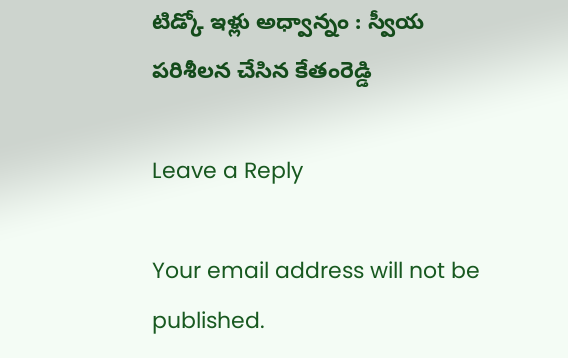టిడ్కో ఇళ్లు అధ్వాన్నం : స్వీయ పరిశీలన చేసిన కేతంరెడ్డి

Leave a Reply

Your email address will not be published.